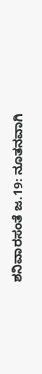ಶನಿವಾರಸಂತೆ ಜ.19: ನೂತನವಾಗಿ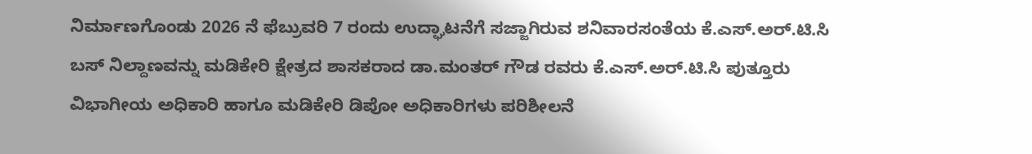ನಿರ್ಮಾಣಗೊಂಡು 2026 ನೆ ಫೆಬ್ರುವರಿ 7 ರಂದು ಉದ್ಘಾಟನೆಗೆ ಸಜ್ಜಾಗಿರುವ ಶನಿವಾರಸಂತೆಯ ಕೆ.ಎಸ್.ಅರ್.ಟಿ.ಸಿ ಬಸ್ ನಿಲ್ದಾಣವನ್ನು ಮಡಿಕೇರಿ ಕ್ಷೇತ್ರದ ಶಾಸಕರಾದ ಡಾ.ಮಂತರ್ ಗೌಡ ರವರು ಕೆ.ಎಸ್.ಅರ್.ಟಿ.ಸಿ ಪುತ್ತೂರು ವಿಭಾಗೀಯ ಅಧಿಕಾರಿ ಹಾಗೂ ಮಡಿಕೇರಿ ಡಿಪೋ ಅಧಿಕಾರಿಗಳು ಪರಿಶೀಲನೆ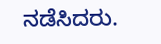ನಡೆಸಿದರು.